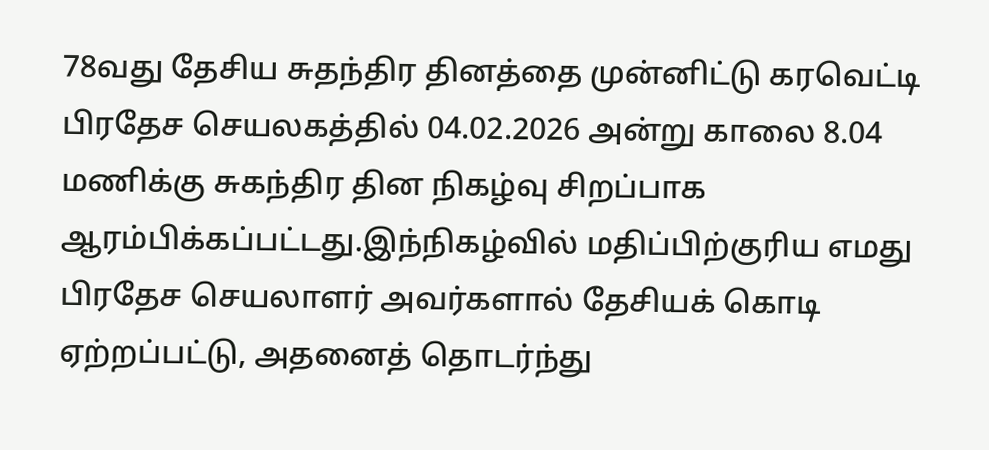78வது தேசிய சுதந்திர தினத்தை முன்னிட்டு கரவெட்டி பிரதேச செயலகத்தில் 04.02.2026 அன்று காலை 8.04 மணிக்கு சுகந்திர தின நிகழ்வு சிறப்பாக ஆரம்பிக்கப்பட்டது.இந்நிகழ்வில் மதிப்பிற்குரிய எமது பிரதேச செயலாளர் அவர்களால் தேசியக் கொடி ஏற்றப்பட்டு, அதனைத் தொடர்ந்து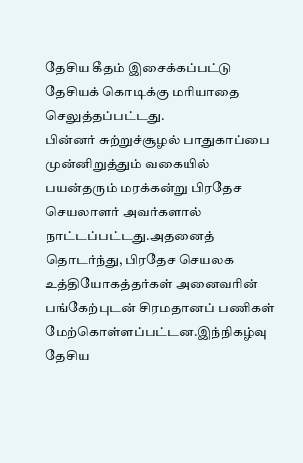தேசிய கீதம் இசைக்கப்பட்டு தேசியக் கொடிக்கு மரியாதை செலுத்தப்பட்டது.
பின்னர் சுற்றுச்சூழல் பாதுகாப்பை முன்னிறுத்தும் வகையில் பயன்தரும் மரக்கன்று பிரதேச செயலாளர் அவர்களால் நாட்டப்பட்டது.அதனைத் தொடர்ந்து, பிரதேச செயலக உத்தியோகத்தர்கள் அனைவரின் பங்கேற்புடன் சிரமதானப் பணிகள் மேற்கொள்ளப்பட்டன.இந்நிகழ்வு தேசிய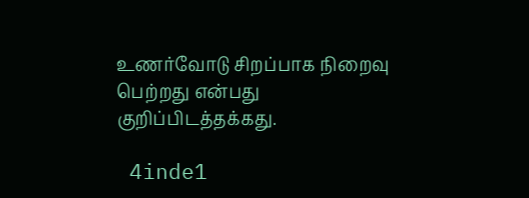உணர்வோடு சிறப்பாக நிறைவு பெற்றது என்பது குறிப்பிடத்தக்கது.

 4inde1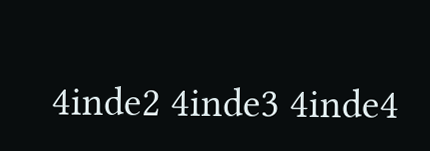4inde2 4inde3 4inde4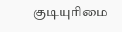குடியுரிமை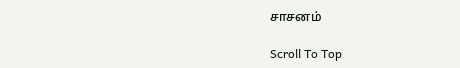சாசனம்

Scroll To Top